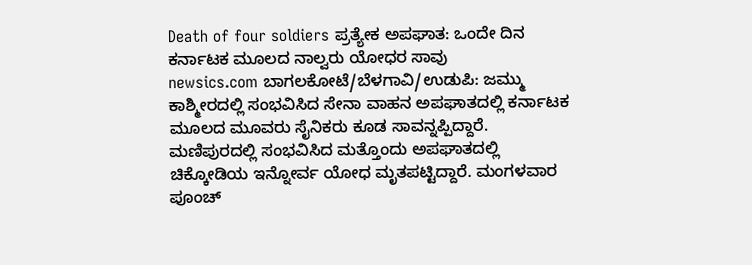Death of four soldiers ಪ್ರತ್ಯೇಕ ಅಪಘಾತ: ಒಂದೇ ದಿನ ಕರ್ನಾಟಕ ಮೂಲದ ನಾಲ್ವರು ಯೋಧರ ಸಾವು
newsics.com ಬಾಗಲಕೋಟೆ/ಬೆಳಗಾವಿ/ಉಡುಪಿ: ಜಮ್ಮು ಕಾಶ್ಮೀರದಲ್ಲಿ ಸಂಭವಿಸಿದ ಸೇನಾ ವಾಹನ ಅಪಘಾತದಲ್ಲಿ ಕರ್ನಾಟಕ ಮೂಲದ ಮೂವರು ಸೈನಿಕರು ಕೂಡ ಸಾವನ್ನಪ್ಪಿದ್ದಾರೆ. ಮಣಿಪುರದಲ್ಲಿ ಸಂಭವಿಸಿದ ಮತ್ತೊಂದು ಅಪಘಾತದಲ್ಲಿ ಚಿಕ್ಕೋಡಿಯ ಇನ್ನೋರ್ವ ಯೋಧ ಮೃತಪಟ್ಟಿದ್ದಾರೆ. ಮಂಗಳವಾರ ಪೂಂಚ್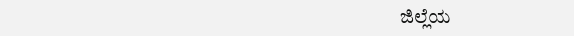ಜಿಲ್ಲೆಯ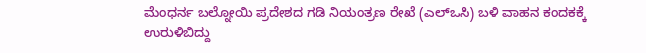ಮೆಂಧರ್ನ ಬಲ್ನೋಯಿ ಪ್ರದೇಶದ ಗಡಿ ನಿಯಂತ್ರಣ ರೇಖೆ (ಎಲ್ಒಸಿ) ಬಳಿ ವಾಹನ ಕಂದಕಕ್ಕೆ ಉರುಳಿಬಿದ್ದು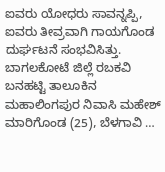ಐವರು ಯೋಧರು ಸಾವನ್ನಪ್ಪಿ, ಐವರು ತೀವ್ರವಾಗಿ ಗಾಯಗೊಂಡ ದುರ್ಘಟನೆ ಸಂಭವಿಸಿತ್ತು. ಬಾಗಲಕೋಟೆ ಜಿಲ್ಲೆ ರಬಕವಿ ಬನಹಟ್ಟಿ ತಾಲೂಕಿನ ಮಹಾಲಿಂಗಪುರ ನಿವಾಸಿ ಮಹೇಶ್ ಮಾರಿಗೊಂಡ (25), ಬೆಳಗಾವಿ …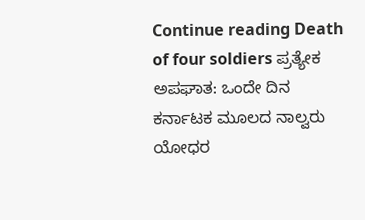Continue reading Death of four soldiers ಪ್ರತ್ಯೇಕ ಅಪಘಾತ: ಒಂದೇ ದಿನ ಕರ್ನಾಟಕ ಮೂಲದ ನಾಲ್ವರು ಯೋಧರ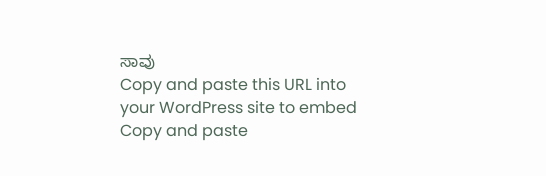ಸಾವು
Copy and paste this URL into your WordPress site to embed
Copy and paste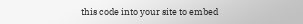this code into your site to embed